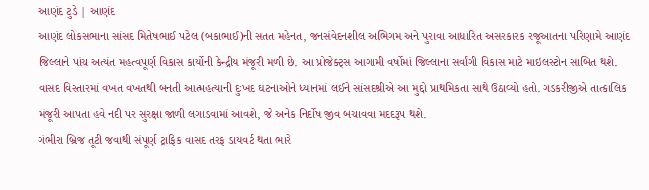આણંદ ટુડે | આણંદ
આણંદ લોકસભાના સાંસદ મિતેષભાઈ પટેલ (બકાભાઈ)ની સતત મહેનત, જનસંવેદનશીલ અભિગમ અને પુરાવા આધારિત અસરકારક રજૂઆતના પરિણામે આણંદ જિલ્લાને પાંચ અત્યંત મહત્વપૂર્ણ વિકાસ કાર્યોની કેન્દ્રીય મંજૂરી મળી છે. આ પ્રોજેક્ટ્સ આગામી વર્ષોમાં જિલ્લાના સર્વાંગી વિકાસ માટે માઇલસ્ટોન સાબિત થશે.
વાસદ વિસ્તારમાં વખત વખતથી બનતી આત્મહત્યાની દુઃખદ ઘટનાઓને ધ્યાનમાં લઈને સાંસદશ્રીએ આ મુદ્દો પ્રાથમિકતા સાથે ઉઠાવ્યો હતો. ગડકરીજીએ તાત્કાલિક મંજૂરી આપતા હવે નદી પર સુરક્ષા જાળી લગાડવામાં આવશે, જે અનેક નિર્દોષ જીવ બચાવવા મદદરૂપ થશે.
ગંભીરા બ્રિજ તૂટી જવાથી સંપૂર્ણ ટ્રાફિક વાસદ તરફ ડાયવર્ટ થતા ભારે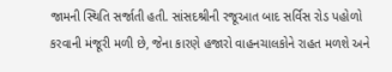જામની સ્થિતિ સર્જાતી હતી. સાંસદશ્રીની રજૂઆત બાદ સર્વિસ રોડ પહોળો કરવાની મંજૂરી મળી છે, જેના કારણે હજારો વાહનચાલકોને રાહત મળશે અને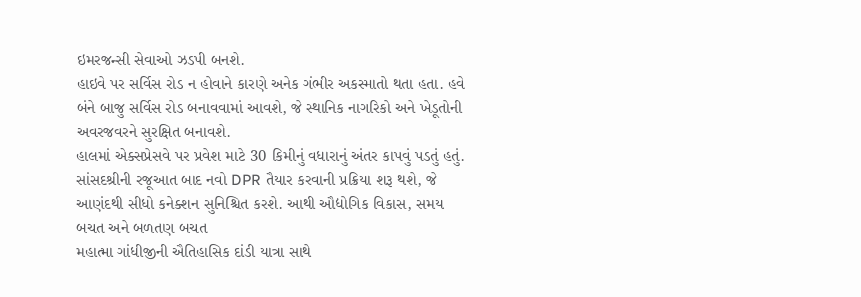ઇમરજન્સી સેવાઓ ઝડપી બનશે.
હાઇવે પર સર્વિસ રોડ ન હોવાને કારણે અનેક ગંભીર અકસ્માતો થતા હતા. હવે બંને બાજુ સર્વિસ રોડ બનાવવામાં આવશે, જે સ્થાનિક નાગરિકો અને ખેડૂતોની અવરજવરને સુરક્ષિત બનાવશે.
હાલમાં એક્સપ્રેસવે પર પ્રવેશ માટે 30 કિમીનું વધારાનું અંતર કાપવું પડતું હતું. સાંસદશ્રીની રજૂઆત બાદ નવો DPR તૈયાર કરવાની પ્રક્રિયા શરૂ થશે, જે આણંદથી સીધો કનેક્શન સુનિશ્ચિત કરશે. આથી ઔદ્યોગિક વિકાસ, સમય બચત અને બળતણ બચત
મહાત્મા ગાંધીજીની ઐતિહાસિક દાંડી યાત્રા સાથે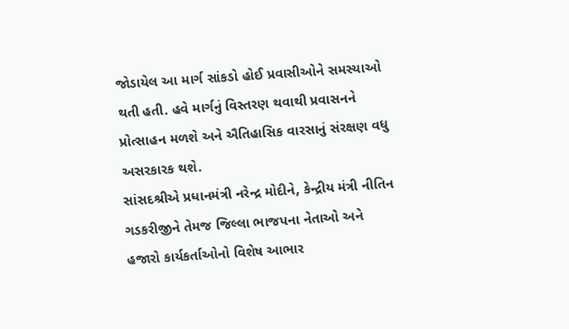જોડાયેલ આ માર્ગ સાંકડો હોઈ પ્રવાસીઓને સમસ્યાઓ થતી હતી. હવે માર્ગનું વિસ્તરણ થવાથી પ્રવાસનને પ્રોત્સાહન મળશે અને ઐતિહાસિક વારસાનું સંરક્ષણ વધુ અસરકારક થશે.
સાંસદશ્રીએ પ્રધાનમંત્રી નરેન્દ્ર મોદીને, કેન્દ્રીય મંત્રી નીતિન ગડકરીજીને તેમજ જિલ્લા ભાજપના નેતાઓ અને હજારો કાર્યકર્તાઓનો વિશેષ આભાર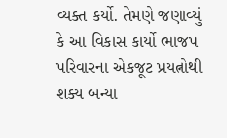વ્યક્ત કર્યો. તેમણે જણાવ્યું કે આ વિકાસ કાર્યો ભાજપ પરિવારના એકજૂટ પ્રયત્નોથી શક્ય બન્યા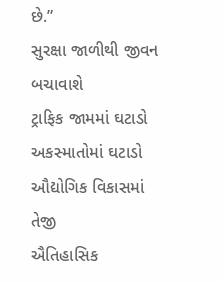છે.”
સુરક્ષા જાળીથી જીવન બચાવાશે
ટ્રાફિક જામમાં ઘટાડો
અકસ્માતોમાં ઘટાડો
ઔદ્યોગિક વિકાસમાં તેજી
ઐતિહાસિક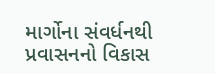માર્ગોના સંવર્ધનથી પ્રવાસનનો વિકાસ